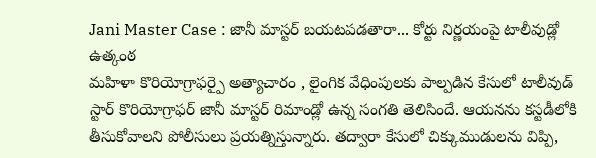Jani Master Case : జానీ మాస్టర్ బయటపడతారా... కోర్టు నిర్ణయంపై టాలీవుడ్లో ఉత్కంఠ
మహిళా కొరియోగ్రాఫర్పై అత్యాచారం , లైంగిక వేధింపులకు పాల్పడిన కేసులో టాలీవుడ్ స్టార్ కొరియోగ్రాఫర్ జానీ మాస్టర్ రిమాండ్లో ఉన్న సంగతి తెలిసిందే. ఆయనను కస్టడీలోకి తీసుకోవాలని పోలీసులు ప్రయత్నిస్తున్నారు. తద్వారా కేసులో చిక్కుముడులను విప్పి,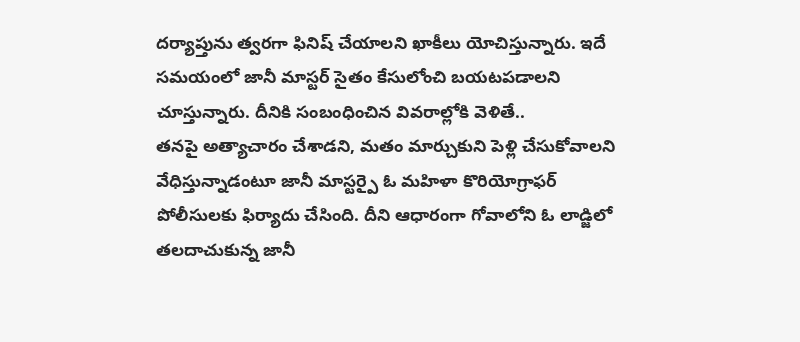దర్యాప్తును త్వరగా ఫినిష్ చేయాలని ఖాకీలు యోచిస్తున్నారు. ఇదే సమయంలో జానీ మాస్టర్ సైతం కేసులోంచి బయటపడాలని చూస్తున్నారు. దీనికి సంబంధించిన వివరాల్లోకి వెళితే..
తనపై అత్యాచారం చేశాడని, మతం మార్చుకుని పెళ్లి చేసుకోవాలని వేధిస్తున్నాడంటూ జానీ మాస్టర్పై ఓ మహిళా కొరియోగ్రాఫర్ పోలీసులకు ఫిర్యాదు చేసింది. దీని ఆధారంగా గోవాలోని ఓ లాడ్జిలో తలదాచుకున్న జానీ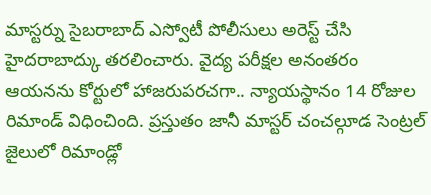మాస్టర్ను సైబరాబాద్ ఎస్వోటీ పోలీసులు అరెస్ట్ చేసి హైదరాబాద్కు తరలించారు. వైద్య పరీక్షల అనంతరం ఆయనను కోర్టులో హాజరుపరచగా.. న్యాయస్థానం 14 రోజుల రిమాండ్ విధించింది. ప్రస్తుతం జానీ మాస్టర్ చంచల్గూడ సెంట్రల్ జైలులో రిమాండ్లో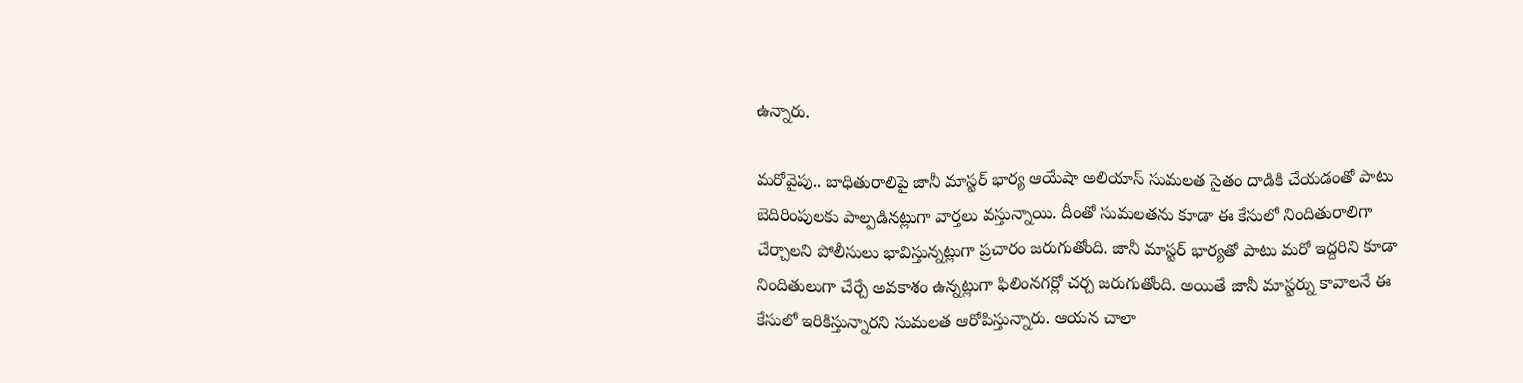ఉన్నారు.

మరోవైపు.. బాధితురాలిపై జానీ మాస్టర్ భార్య ఆయేషా అలియాస్ సుమలత సైతం దాడికి చేయడంతో పాటు బెదిరింపులకు పాల్పడినట్లుగా వార్తలు వస్తున్నాయి. దీంతో సుమలతను కూడా ఈ కేసులో నిందితురాలిగా చేర్చాలని పోలీసులు భావిస్తున్నట్లుగా ప్రచారం జరుగుతోంది. జానీ మాస్టర్ భార్యతో పాటు మరో ఇద్దరిని కూడా నిందితులుగా చేర్చే అవకాశం ఉన్నట్లుగా ఫిలింనగర్లో చర్చ జరుగుతోంది. అయితే జానీ మాస్టర్ను కావాలనే ఈ కేసులో ఇరికిస్తున్నారని సుమలత ఆరోపిస్తున్నారు. ఆయన చాలా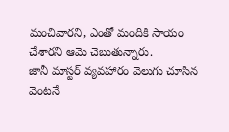మంచివారని, ఎంతో మందికి సాయం చేశారని ఆమె చెబుతున్నారు.
జానీ మాస్టర్ వ్యవహారం వెలుగు చూసిన వెంటనే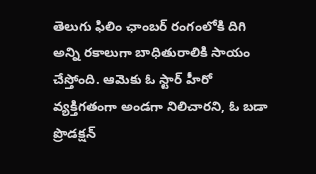తెలుగు ఫిలిం ఛాంబర్ రంగంలోకి దిగి అన్ని రకాలుగా బాధితురాలికి సాయం చేస్తోంది. ఆమెకు ఓ స్టార్ హీరో వ్యక్తిగతంగా అండగా నిలిచారని, ఓ బడా ప్రొడక్షన్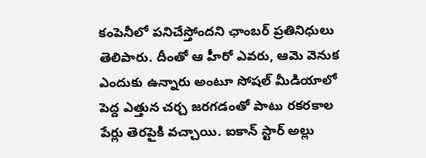కంపెనీలో పనిచేస్తోందని ఛాంబర్ ప్రతినిధులు తెలిపారు. దీంతో ఆ హీరో ఎవరు, ఆమె వెనుక ఎందుకు ఉన్నారు అంటూ సోషల్ మీడియాలో పెద్ద ఎత్తున చర్చ జరగడంతో పాటు రకరకాల పేర్లు తెరపైకి వచ్చాయి. ఐకాన్ స్టార్ అల్లు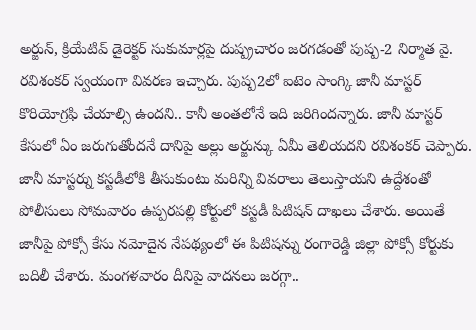అర్జున్, క్రియేటివ్ డైరెక్టర్ సుకుమార్లపై దుష్ప్రచారం జరగడంతో పుష్ప-2 నిర్మాత వై. రవిశంకర్ స్వయంగా వివరణ ఇచ్చారు. పుష్ప2లో ఐటెం సాంగ్కి జానీ మాస్టర్ కొరియోగ్రఫి చేయాల్సి ఉందని.. కానీ అంతలోనే ఇది జరిగిందన్నారు. జానీ మాస్టర్ కేసులో ఏం జరుగుతోందనే దానిపై అల్లు అర్జున్కు ఏమీ తెలియదని రవిశంకర్ చెప్పారు.
జానీ మాస్టర్ను కస్టడీలోకి తీసుకుంటు మరిన్ని వివరాలు తెలుస్తాయని ఉద్దేశంతో పోలీసులు సోమవారం ఉప్పరపల్లి కోర్టులో కస్టడీ పిటిషన్ దాఖలు చేశారు. అయితే జానీపై పోక్సో కేసు నమోదైన నేపథ్యంలో ఈ పిటిషన్ను రంగారెడ్డి జిల్లా పోక్సో కోర్టుకు బదిలీ చేశారు. మంగళవారం దీనిపై వాదనలు జరగ్గా..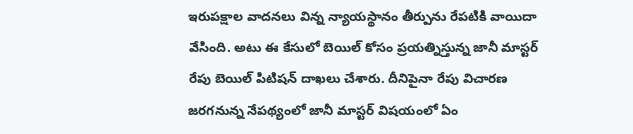ఇరుపక్షాల వాదనలు విన్న న్యాయస్థానం తీర్పును రేపటికి వాయిదా వేసింది. అటు ఈ కేసులో బెయిల్ కోసం ప్రయత్నిస్తున్న జానీ మాస్టర్ రేపు బెయిల్ పిటిషన్ దాఖలు చేశారు. దీనిపైనా రేపు విచారణ జరగనున్న నేపథ్యంలో జానీ మాస్టర్ విషయంలో ఏం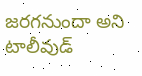జరగనుందా అని టాలీవుడ్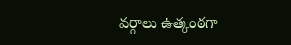వర్గాలు ఉత్కంఠగా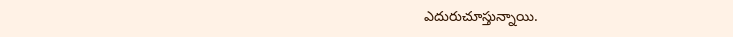ఎదురుచూస్తున్నాయి.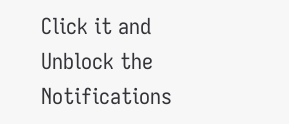Click it and Unblock the Notifications